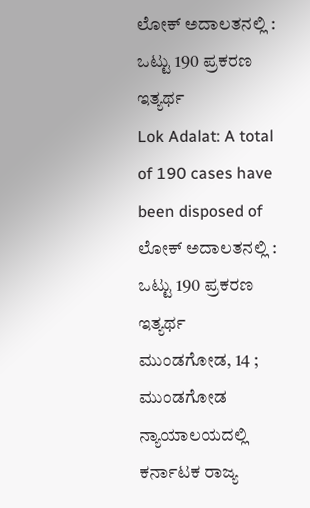ಲೋಕ್ ಅದಾಲತನಲ್ಲಿ : ಒಟ್ಟು 190 ಪ್ರಕರಣ ಇತ್ಯರ್ಥ
Lok Adalat: A total of 190 cases have been disposed of
ಲೋಕ್ ಅದಾಲತನಲ್ಲಿ : ಒಟ್ಟು 190 ಪ್ರಕರಣ ಇತ್ಯರ್ಥ
ಮುಂಡಗೋಡ, 14 ; ಮುಂಡಗೋಡ ನ್ಯಾಯಾಲಯದಲ್ಲಿ ಕರ್ನಾಟಕ ರಾಜ್ಯ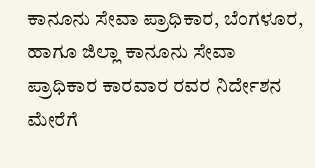ಕಾನೂನು ಸೇವಾ ಪ್ರಾಧಿಕಾರ, ಬೆಂಗಳೂರ, ಹಾಗೂ ಜಿಲ್ಲಾ ಕಾನೂನು ಸೇವಾ ಪ್ರಾಧಿಕಾರ ಕಾರವಾರ ರವರ ನಿರ್ದೇಶನ ಮೇರೆಗೆ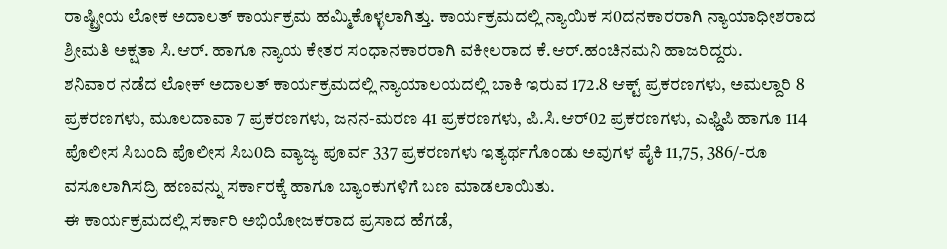ರಾಷ್ಟ್ರೀಯ ಲೋಕ ಅದಾಲತ್ ಕಾರ್ಯಕ್ರಮ ಹಮ್ಮಿಕೊಳ್ಳಲಾಗಿತ್ತು. ಕಾರ್ಯಕ್ರಮದಲ್ಲಿ ನ್ಯಾಯಿಕ ಸ0ದನಕಾರರಾಗಿ ನ್ಯಾಯಾಧೀಶರಾದ ಶ್ರೀಮತಿ ಅಕ್ಷತಾ ಸಿ.ಆರ್. ಹಾಗೂ ನ್ಯಾಯ ಕೇತರ ಸಂಧಾನಕಾರರಾಗಿ ವಕೀಲರಾದ ಕೆ.ಆರ್.ಹಂಚಿನಮನಿ ಹಾಜರಿದ್ದರು.
ಶನಿವಾರ ನಡೆದ ಲೋಕ್ ಅದಾಲತ್ ಕಾರ್ಯಕ್ರಮದಲ್ಲಿ ನ್ಯಾಯಾಲಯದಲ್ಲಿ ಬಾಕಿ ಇರುವ 172.8 ಆಕ್ಟ್ ಪ್ರಕರಣಗಳು, ಅಮಲ್ದಾರಿ 8 ಪ್ರಕರಣಗಳು, ಮೂಲದಾವಾ 7 ಪ್ರಕರಣಗಳು, ಜನನ-ಮರಣ 41 ಪ್ರಕರಣಗಳು, ಪಿ.ಸಿ.ಆರ್02 ಪ್ರಕರಣಗಳು, ಎಫ್ಡಿಪಿ ಹಾಗೂ 114 ಪೊಲೀಸ ಸಿಬಂದಿ ಪೊಲೀಸ ಸಿಬ0ದಿ ವ್ಯಾಜ್ಯ ಪೂರ್ವ 337 ಪ್ರಕರಣಗಳು ಇತ್ಯರ್ಥಗೊಂಡು ಅವುಗಳ ಪೈಕಿ 11,75, 386/-ರೂ ವಸೂಲಾಗಿಸದ್ರಿ ಹಣವನ್ನು ಸರ್ಕಾರಕ್ಕೆ ಹಾಗೂ ಬ್ಯಾಂಕುಗಳಿಗೆ ಬಣ ಮಾಡಲಾಯಿತು.
ಈ ಕಾರ್ಯಕ್ರಮದಲ್ಲಿ ಸರ್ಕಾರಿ ಅಭಿಯೋಜಕರಾದ ಪ್ರಸಾದ ಹೆಗಡೆ,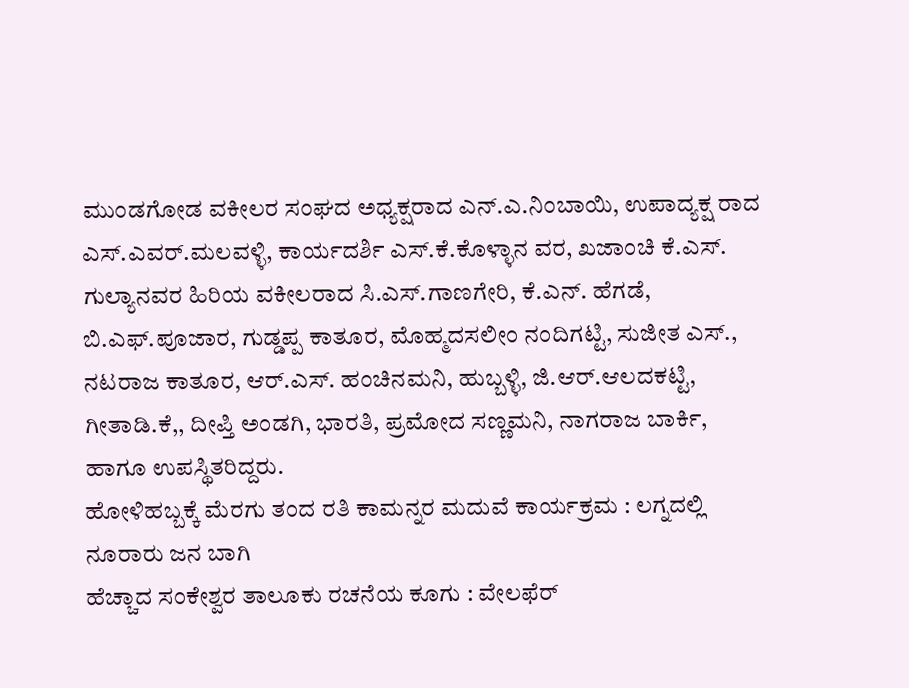ಮುಂಡಗೋಡ ವಕೀಲರ ಸಂಘದ ಅಧ್ಯಕ್ಷರಾದ ಎನ್.ಎ.ನಿಂಬಾಯಿ, ಉಪಾದ್ಯಕ್ಷ ರಾದ ಎಸ್.ಎವರ್.ಮಲವಳ್ಳಿ, ಕಾರ್ಯದರ್ಶಿ ಎಸ್.ಕೆ.ಕೊಳ್ಳಾನ ವರ, ಖಜಾಂಚಿ ಕೆ.ಎಸ್. ಗುಲ್ಯಾನವರ ಹಿರಿಯ ವಕೀಲರಾದ ಸಿ.ಎಸ್.ಗಾಣಗೇರಿ, ಕೆ.ಎನ್. ಹೆಗಡೆ, ಬಿ.ಎಫ್.ಪೂಜಾರ, ಗುಡ್ಡಪ್ಪ ಕಾತೂರ, ಮೊಹ್ಮದಸಲೀಂ ನಂದಿಗಟ್ಟಿ, ಸುಜೀತ ಎಸ್., ನಟರಾಜ ಕಾತೂರ, ಆರ್.ಎಸ್. ಹಂಚಿನಮನಿ, ಹುಬ್ಬಳ್ಳಿ, ಜಿ.ಆರ್.ಆಲದಕಟ್ಟಿ, ಗೀತಾಡಿ.ಕೆ,, ದೀಪ್ತಿ ಅಂಡಗಿ, ಭಾರತಿ, ಪ್ರಮೋದ ಸಣ್ಣಮನಿ, ನಾಗರಾಜ ಬಾರ್ಕಿ, ಹಾಗೂ ಉಪಸ್ಥಿತರಿದ್ದರು.
ಹೋಳಿಹಬ್ಬಕ್ಕೆ ಮೆರಗು ತಂದ ರತಿ ಕಾಮನ್ನರ ಮದುವೆ ಕಾರ್ಯಕ್ರಮ : ಲಗ್ನದಲ್ಲಿ ನೂರಾರು ಜನ ಬಾಗಿ
ಹೆಚ್ಚಾದ ಸಂಕೇಶ್ವರ ತಾಲೂಕು ರಚನೆಯ ಕೂಗು : ವೇಲಫೆರ್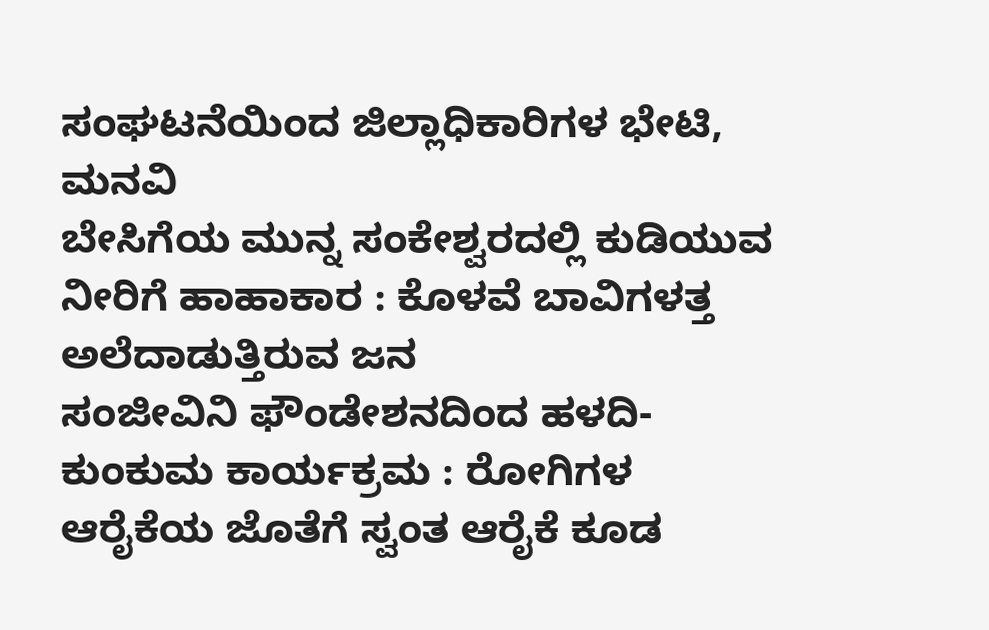ಸಂಘಟನೆಯಿಂದ ಜಿಲ್ಲಾಧಿಕಾರಿಗಳ ಭೇಟಿ, ಮನವಿ
ಬೇಸಿಗೆಯ ಮುನ್ನ ಸಂಕೇಶ್ವರದಲ್ಲಿ ಕುಡಿಯುವ ನೀರಿಗೆ ಹಾಹಾಕಾರ : ಕೊಳವೆ ಬಾವಿಗಳತ್ತ ಅಲೆದಾಡುತ್ತಿರುವ ಜನ
ಸಂಜೀವಿನಿ ಫೌಂಡೇಶನದಿಂದ ಹಳದಿ-ಕುಂಕುಮ ಕಾರ್ಯಕ್ರಮ : ರೋಗಿಗಳ ಆರೈಕೆಯ ಜೊತೆಗೆ ಸ್ವಂತ ಆರೈಕೆ ಕೂಡ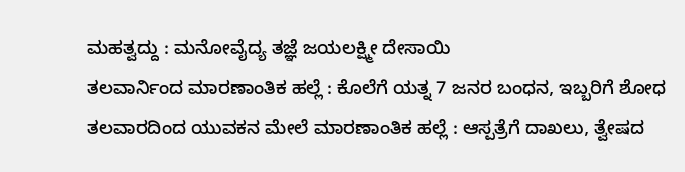ಮಹತ್ವದ್ದು : ಮನೋವೈದ್ಯ ತಜ್ಞೆ ಜಯಲಕ್ಷ್ಮೀ ದೇಸಾಯಿ
ತಲವಾರ್ನಿಂದ ಮಾರಣಾಂತಿಕ ಹಲ್ಲೆ : ಕೊಲೆಗೆ ಯತ್ನ 7 ಜನರ ಬಂಧನ, ಇಬ್ಬರಿಗೆ ಶೋಧ
ತಲವಾರದಿಂದ ಯುವಕನ ಮೇಲೆ ಮಾರಣಾಂತಿಕ ಹಲ್ಲೆ : ಆಸ್ಪತ್ರೆಗೆ ದಾಖಲು, ತ್ವೇಷದ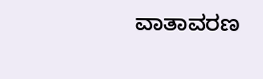ವಾತಾವರಣ